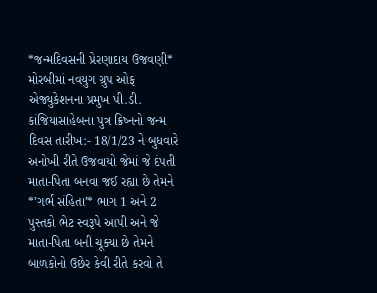*જન્મદિવસની પ્રેરણાદાય ઉજવણી*
મોરબીમાં નવયુગ ગ્રુપ ઓફ એજ્યુકેશનના પ્રમુખ પી.ડી. કાંજિયાસાહેબના પુત્ર ક્રિષ્નનો જન્મ દિવસ તારીખ:- 18/1/23 ને બુધવારે અનોખી રીતે ઉજવાયો જેમાં જે દંપતી માતા-પિતા બનવા જઈ રહ્યા છે તેમને *’ગર્ભ સંહિતા’* ભાગ 1 અને 2 પુસ્તકો ભેટ સ્વરૂપે આપી અને જે માતા-પિતા બની ચૂક્યા છે તેમને બાળકોનો ઉછેર કેવી રીતે કરવો તે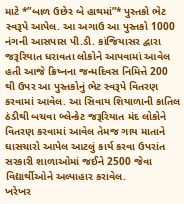માટે *”બાળ ઉછેર બે હાથમાં”* પુસ્તકો ભેટ સ્વરૂપે આપેલ. આ અગાઉ આ પુસ્તકો 1000 નંગની આસપાસ પી.ડી. કાંજિયાસર દ્વારા જરૂરિયાત ધરાવતા લોકોને આપવામાં આવેલ હતી આજે ક્રિષ્નના જન્મદિવસ નિમિત્તે 200 થી ઉપર આ પુસ્તકોનું ભેટ સ્વરૂપે વિતરણ કરવામાં આવેલ. આ સિવાય શિયાળાની કાતિલ ઠંડીથી બચવા બ્લેન્કેટ જરૂરિયાત મંદ લોકોને વિતરણ કરવામાં આવેલ તેમજ ગાય માતાને ઘાસચારો આપેલ આટલું કાર્ય કરવા ઉપરાંત સરકારી શાળાઓમાં જઈને 2500 જેવા વિદ્યાર્થીઓને અલ્પાહાર કરાવેલ.
ખરેખર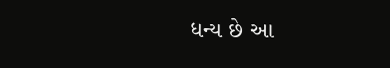ધન્ય છે આ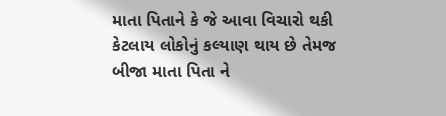માતા પિતાને કે જે આવા વિચારો થકી કેટલાય લોકોનું કલ્યાણ થાય છે તેમજ બીજા માતા પિતા ને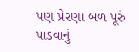પણ પ્રેરણા બળ પૂરું પાડવાનું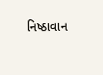નિષ્ઠાવાન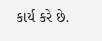કાર્ય કરે છે.